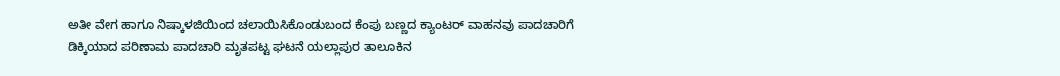ಅತೀ ವೇಗ ಹಾಗೂ ನಿಷ್ಕಾಳಜಿಯಿಂದ ಚಲಾಯಿಸಿಕೊಂಡುಬಂದ ಕೆಂಪು ಬಣ್ಣದ ಕ್ಯಾಂಟರ್ ವಾಹನವು ಪಾದಚಾರಿಗೆ ಡಿಕ್ಕಿಯಾದ ಪರಿಣಾಮ ಪಾದಚಾರಿ ಮೃತಪಟ್ಟ ಘಟನೆ ಯಲ್ಲಾಪುರ ತಾಲೂಕಿನ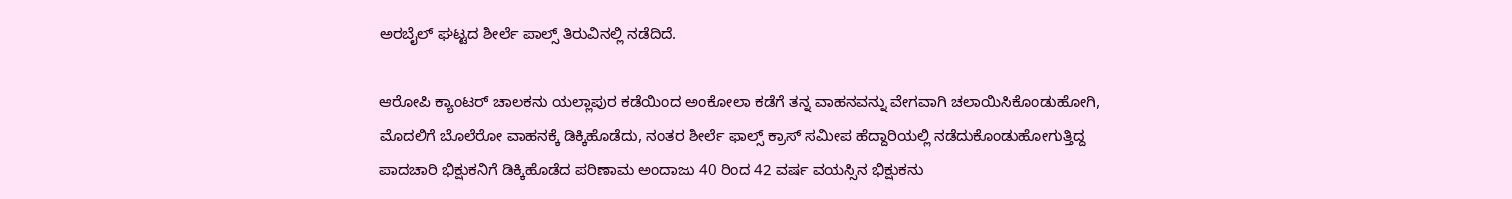ಅರಬೈಲ್ ಘಟ್ಟದ ಶೀರ್ಲೆ ಪಾಲ್ಸ್ ತಿರುವಿನಲ್ಲಿ ನಡೆದಿದೆ.

ಆರೋಪಿ ಕ್ಯಾಂಟರ್ ಚಾಲಕನು ಯಲ್ಲಾಪುರ ಕಡೆಯಿಂದ ಅಂಕೋಲಾ ಕಡೆಗೆ ತನ್ನ ವಾಹನವನ್ನು ವೇಗವಾಗಿ ಚಲಾಯಿಸಿಕೊಂಡುಹೋಗಿ, ಮೊದಲಿಗೆ ಬೊಲೆರೋ ವಾಹನಕ್ಕೆ ಡಿಕ್ಕಿಹೊಡೆದು, ನಂತರ ಶೀರ್ಲೆ ಫಾಲ್ಸ್ ಕ್ರಾಸ್ ಸಮೀಪ ಹೆದ್ದಾರಿಯಲ್ಲಿ ನಡೆದುಕೊಂಡುಹೋಗುತ್ತಿದ್ದ ಪಾದಚಾರಿ ಭಿಕ್ಷುಕನಿಗೆ ಡಿಕ್ಕಿಹೊಡೆದ ಪರಿಣಾಮ ಅಂದಾಜು 40 ರಿಂದ 42 ವರ್ಷ ವಯಸ್ಸಿನ ಭಿಕ್ಷುಕನು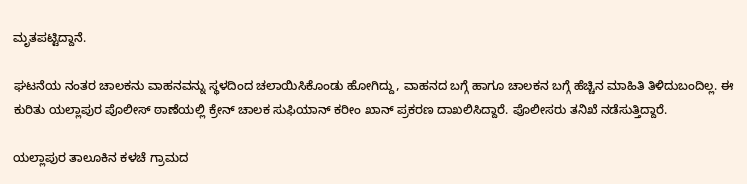ಮೃತಪಟ್ಟಿದ್ದಾನೆ.

ಘಟನೆಯ ನಂತರ ಚಾಲಕನು ವಾಹನವನ್ನು ಸ್ಥಳದಿಂದ ಚಲಾಯಿಸಿಕೊಂಡು ಹೋಗಿದ್ದು, ವಾಹನದ ಬಗ್ಗೆ ಹಾಗೂ ಚಾಲಕನ ಬಗ್ಗೆ ಹೆಚ್ಚಿನ ಮಾಹಿತಿ ತಿಳಿದುಬಂದಿಲ್ಲ. ಈ ಕುರಿತು ಯಲ್ಲಾಪುರ ಪೊಲೀಸ್ ಠಾಣೆಯಲ್ಲಿ ಕ್ರೇನ್ ಚಾಲಕ ಸುಫಿಯಾನ್ ಕರೀಂ ಖಾನ್ ಪ್ರಕರಣ ದಾಖಲಿಸಿದ್ದಾರೆ. ಪೊಲೀಸರು ತನಿಖೆ ನಡೆಸುತ್ತಿದ್ದಾರೆ.

ಯಲ್ಲಾಪುರ ತಾಲೂಕಿನ ಕಳಚೆ ಗ್ರಾಮದ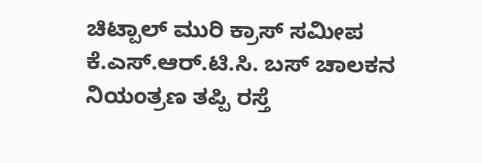ಚಿಟ್ಪಾಲ್ ಮುರಿ ಕ್ರಾಸ್ ಸಮೀಪ ಕೆ.ಎಸ್.ಆರ್.ಟಿ.ಸಿ. ಬಸ್ ಚಾಲಕನ ನಿಯಂತ್ರಣ ತಪ್ಪಿ ರಸ್ತೆ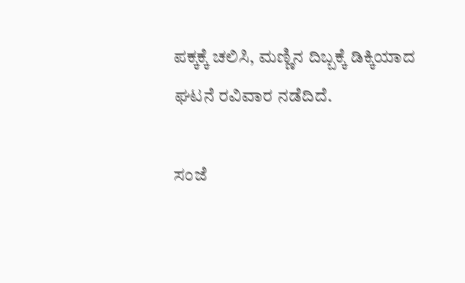ಪಕ್ಕಕ್ಕೆ ಚಲಿಸಿ, ಮಣ್ಣಿನ ದಿಬ್ಬಕ್ಕೆ ಡಿಕ್ಕಿಯಾದ ಘಟನೆ ರವಿವಾರ ನಡೆದಿದೆ.

ಸಂಜೆ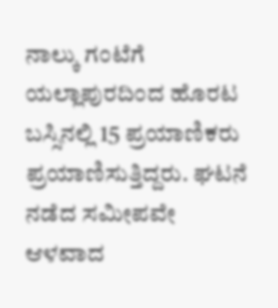ನಾಲ್ಕು ಗಂಟೆಗೆ ಯಲ್ಲಾಪುರದಿಂದ ಹೊರಟ ಬಸ್ಸಿನಲ್ಲಿ 15 ಪ್ರಯಾಣಿಕರು ಪ್ರಯಾಣಿಸುತ್ತಿದ್ದರು. ಘಟನೆ ನಡೆದ ಸಮೀಪವೇ ಆಳವಾದ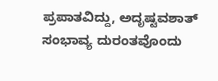ಪ್ರಪಾತವಿದ್ದು, ಅದೃಷ್ಟವಶಾತ್ ಸಂಭಾವ್ಯ ದುರಂತವೊಂದು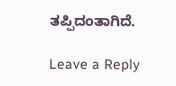ತಪ್ಪಿದಂತಾಗಿದೆ.

Leave a Reply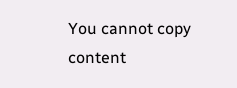You cannot copy content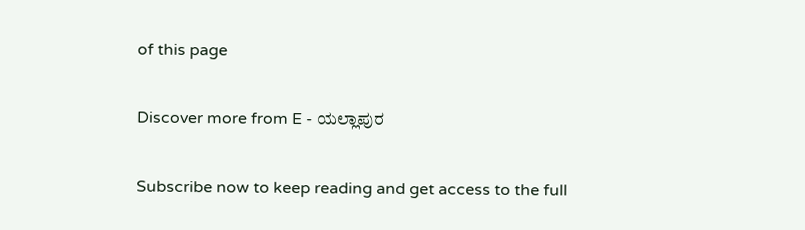of this page

Discover more from E - ಯಲ್ಲಾಪುರ

Subscribe now to keep reading and get access to the full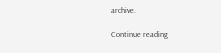archive.

Continue reading